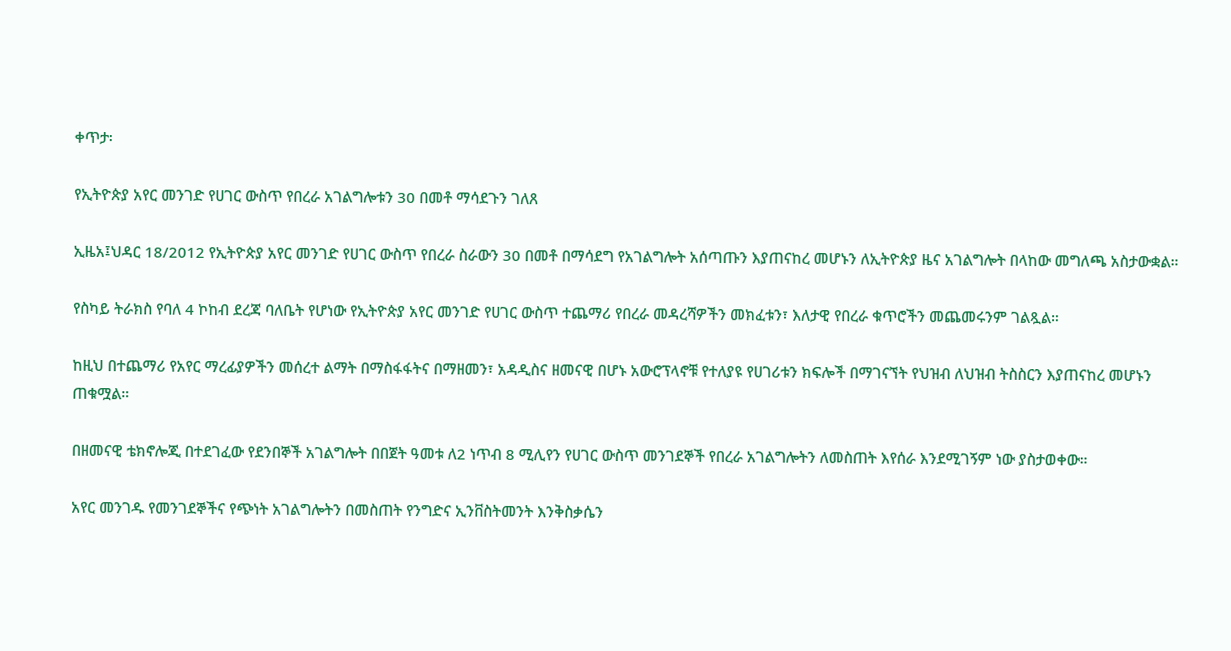ቀጥታ፡

የኢትዮጵያ አየር መንገድ የሀገር ውስጥ የበረራ አገልግሎቱን 30 በመቶ ማሳደጉን ገለጸ

ኢዜአ፤ህዳር 18/2012 የኢትዮጵያ አየር መንገድ የሀገር ውስጥ የበረራ ስራውን 30 በመቶ በማሳደግ የአገልግሎት አሰጣጡን እያጠናከረ መሆኑን ለኢትዮጵያ ዜና አገልግሎት በላከው መግለጫ አስታውቋል።

የስካይ ትራክስ የባለ 4 ኮከብ ደረጃ ባለቤት የሆነው የኢትዮጵያ አየር መንገድ የሀገር ውስጥ ተጨማሪ የበረራ መዳረሻዎችን መክፈቱን፣ እለታዊ የበረራ ቁጥሮችን መጨመሩንም ገልጿል።

ከዚህ በተጨማሪ የአየር ማረፊያዎችን መሰረተ ልማት በማስፋፋትና በማዘመን፣ አዳዲስና ዘመናዊ በሆኑ አውሮፕላኖቹ የተለያዩ የሀገሪቱን ክፍሎች በማገናኘት የህዝብ ለህዝብ ትስስርን እያጠናከረ መሆኑን ጠቁሟል።

በዘመናዊ ቴክኖሎጂ በተደገፈው የደንበኞች አገልግሎት በበጀት ዓመቱ ለ2 ነጥብ 8 ሚሊየን የሀገር ውስጥ መንገደኞች የበረራ አገልግሎትን ለመስጠት እየሰራ እንደሚገኝም ነው ያስታወቀው።

አየር መንገዱ የመንገደኞችና የጭነት አገልግሎትን በመስጠት የንግድና ኢንቨስትመንት እንቅስቃሴን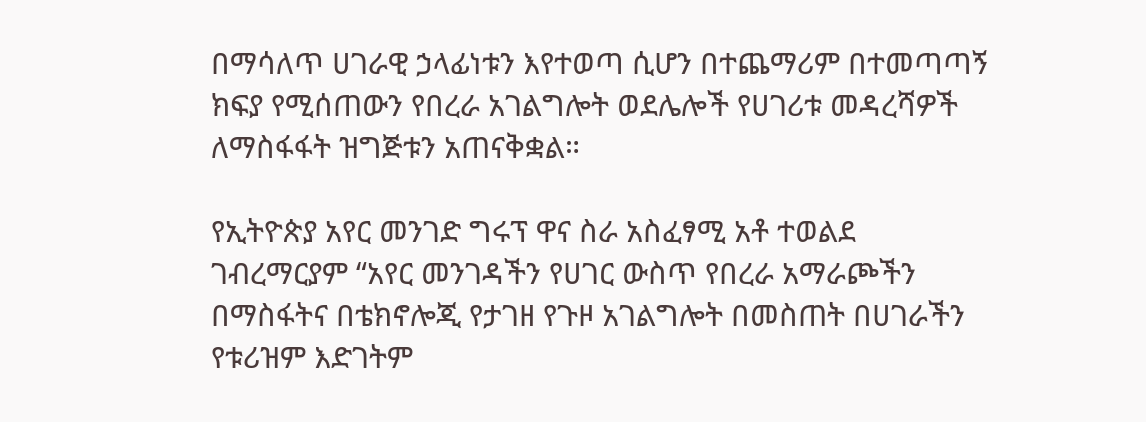በማሳለጥ ሀገራዊ ኃላፊነቱን እየተወጣ ሲሆን በተጨማሪም በተመጣጣኝ ክፍያ የሚሰጠውን የበረራ አገልግሎት ወደሌሎች የሀገሪቱ መዳረሻዎች ለማስፋፋት ዝግጅቱን አጠናቅቋል።

የኢትዮጵያ አየር መንገድ ግሩፕ ዋና ስራ አስፈፃሚ አቶ ተወልደ ገብረማርያም “አየር መንገዳችን የሀገር ውስጥ የበረራ አማራጮችን በማስፋትና በቴክኖሎጂ የታገዘ የጉዞ አገልግሎት በመስጠት በሀገራችን የቱሪዝም እድገትም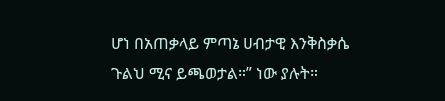ሆነ በአጠቃላይ ምጣኔ ሀብታዊ እንቅስቃሴ ጉልህ ሚና ይጫወታል።” ነው ያሉት።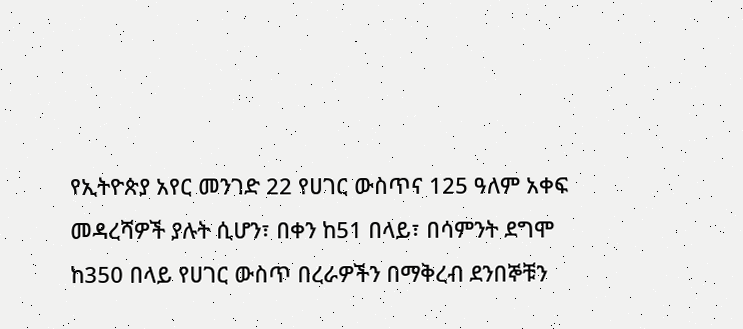የኢትዮጵያ አየር መንገድ 22 የሀገር ውስጥና 125 ዓለም አቀፍ መዳረሻዎች ያሉት ሲሆን፣ በቀን ከ51 በላይ፣ በሳምንት ደግሞ ከ350 በላይ የሀገር ውስጥ በረራዎችን በማቅረብ ደንበኞቹን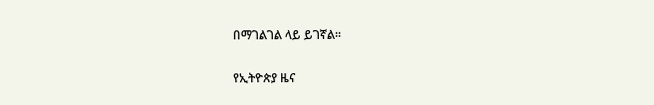በማገልገል ላይ ይገኛል።

የኢትዮጵያ ዜና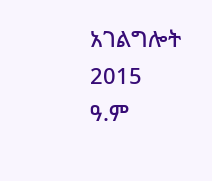አገልግሎት
2015
ዓ.ም